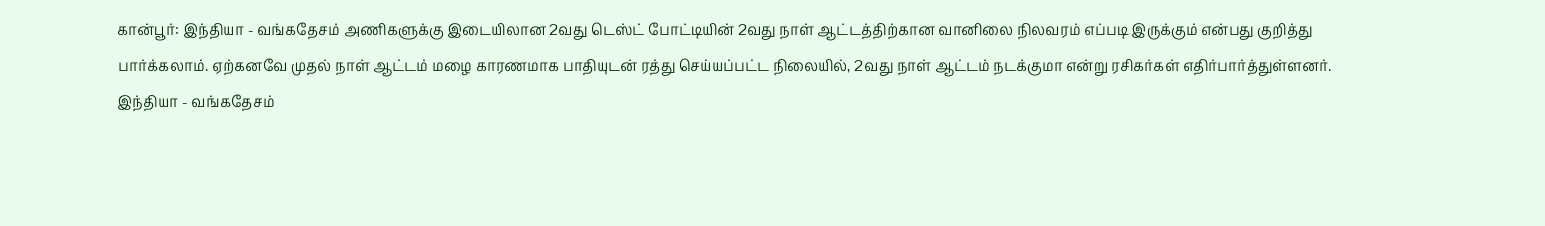கான்பூர்: இந்தியா - வங்கதேசம் அணிகளுக்கு இடையிலான 2வது டெஸ்ட் போட்டியின் 2வது நாள் ஆட்டத்திற்கான வானிலை நிலவரம் எப்படி இருக்கும் என்பது குறித்து பார்க்கலாம். ஏற்கனவே முதல் நாள் ஆட்டம் மழை காரணமாக பாதியுடன் ரத்து செய்யப்பட்ட நிலையில், 2வது நாள் ஆட்டம் நடக்குமா என்று ரசிகர்கள் எதிர்பார்த்துள்ளனர்.
இந்தியா - வங்கதேசம்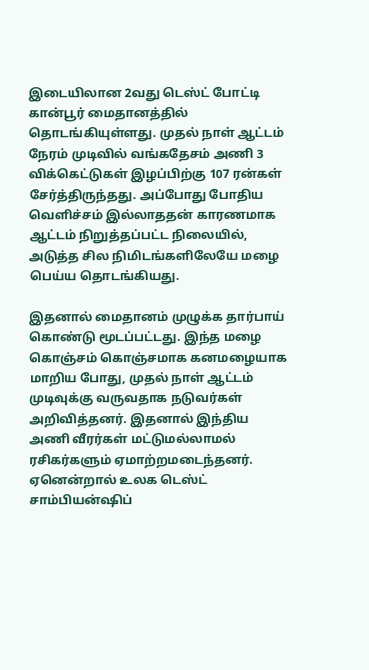இடையிலான 2வது டெஸ்ட் போட்டி கான்பூர் மைதானத்தில் தொடங்கியுள்ளது. முதல் நாள் ஆட்டம் நேரம் முடிவில் வங்கதேசம் அணி 3 விக்கெட்டுகள் இழப்பிற்கு 107 ரன்கள் சேர்த்திருந்தது. அப்போது போதிய வெளிச்சம் இல்லாததன் காரணமாக ஆட்டம் நிறுத்தப்பட்ட நிலையில், அடுத்த சில நிமிடங்களிலேயே மழை பெய்ய தொடங்கியது.

இதனால் மைதானம் முழுக்க தார்பாய் கொண்டு மூடப்பட்டது. இந்த மழை கொஞ்சம் கொஞ்சமாக கனமழையாக மாறிய போது, முதல் நாள் ஆட்டம் முடிவுக்கு வருவதாக நடுவர்கள் அறிவித்தனர். இதனால் இந்திய அணி வீரர்கள் மட்டுமல்லாமல் ரசிகர்களும் ஏமாற்றமடைந்தனர். ஏனென்றால் உலக டெஸ்ட் சாம்பியன்ஷிப்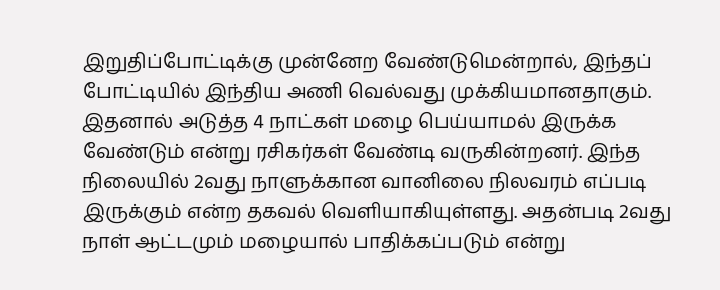இறுதிப்போட்டிக்கு முன்னேற வேண்டுமென்றால், இந்தப் போட்டியில் இந்திய அணி வெல்வது முக்கியமானதாகும்.
இதனால் அடுத்த 4 நாட்கள் மழை பெய்யாமல் இருக்க வேண்டும் என்று ரசிகர்கள் வேண்டி வருகின்றனர். இந்த நிலையில் 2வது நாளுக்கான வானிலை நிலவரம் எப்படி இருக்கும் என்ற தகவல் வெளியாகியுள்ளது. அதன்படி 2வது நாள் ஆட்டமும் மழையால் பாதிக்கப்படும் என்று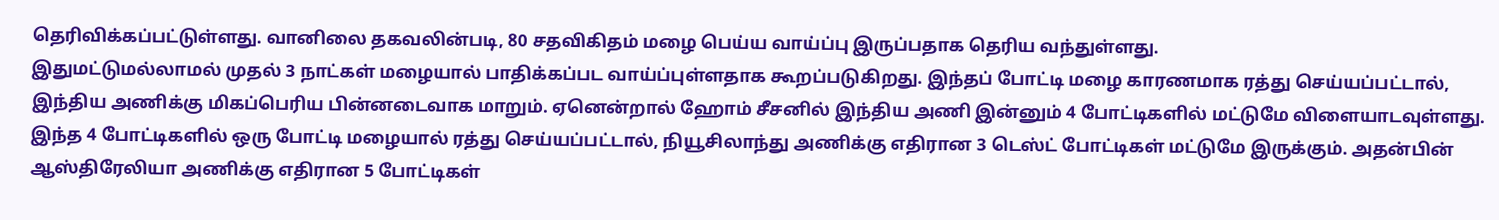தெரிவிக்கப்பட்டுள்ளது. வானிலை தகவலின்படி, 80 சதவிகிதம் மழை பெய்ய வாய்ப்பு இருப்பதாக தெரிய வந்துள்ளது.
இதுமட்டுமல்லாமல் முதல் 3 நாட்கள் மழையால் பாதிக்கப்பட வாய்ப்புள்ளதாக கூறப்படுகிறது. இந்தப் போட்டி மழை காரணமாக ரத்து செய்யப்பட்டால், இந்திய அணிக்கு மிகப்பெரிய பின்னடைவாக மாறும். ஏனென்றால் ஹோம் சீசனில் இந்திய அணி இன்னும் 4 போட்டிகளில் மட்டுமே விளையாடவுள்ளது.
இந்த 4 போட்டிகளில் ஒரு போட்டி மழையால் ரத்து செய்யப்பட்டால், நியூசிலாந்து அணிக்கு எதிரான 3 டெஸ்ட் போட்டிகள் மட்டுமே இருக்கும். அதன்பின் ஆஸ்திரேலியா அணிக்கு எதிரான 5 போட்டிகள்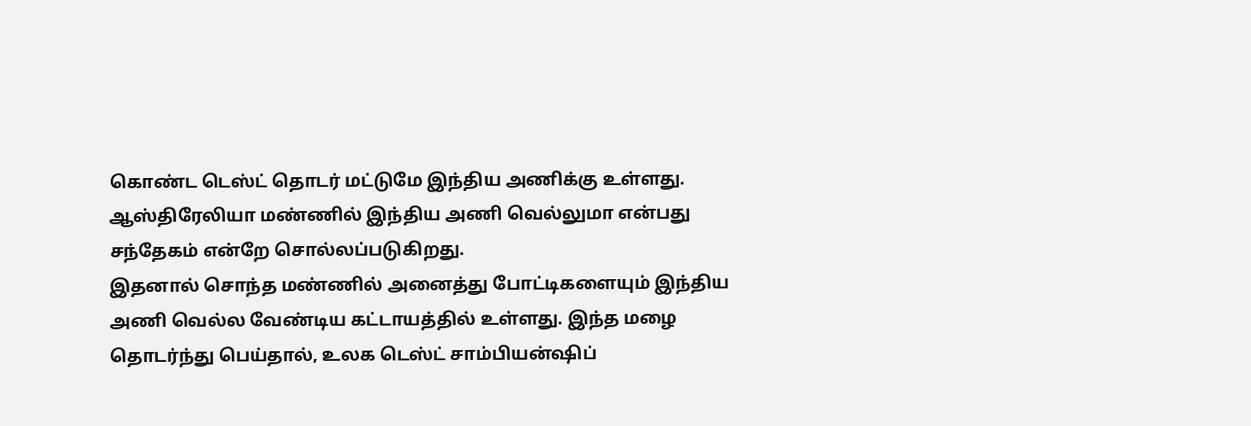கொண்ட டெஸ்ட் தொடர் மட்டுமே இந்திய அணிக்கு உள்ளது. ஆஸ்திரேலியா மண்ணில் இந்திய அணி வெல்லுமா என்பது சந்தேகம் என்றே சொல்லப்படுகிறது.
இதனால் சொந்த மண்ணில் அனைத்து போட்டிகளையும் இந்திய அணி வெல்ல வேண்டிய கட்டாயத்தில் உள்ளது. இந்த மழை தொடர்ந்து பெய்தால், உலக டெஸ்ட் சாம்பியன்ஷிப்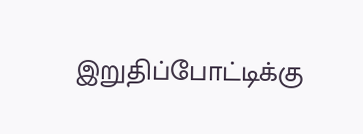இறுதிப்போட்டிக்கு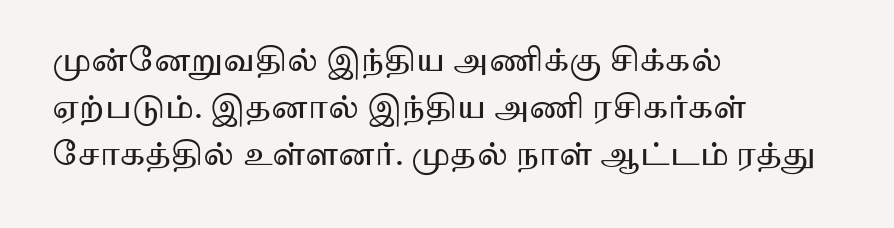முன்னேறுவதில் இந்திய அணிக்கு சிக்கல் ஏற்படும். இதனால் இந்திய அணி ரசிகர்கள் சோகத்தில் உள்ளனர். முதல் நாள் ஆட்டம் ரத்து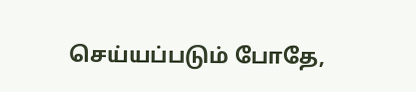செய்யப்படும் போதே,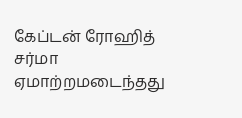கேப்டன் ரோஹித் சர்மா ஏமாற்றமடைந்தது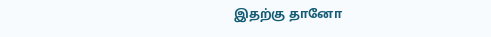இதற்கு தானோ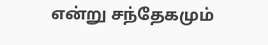என்று சந்தேகமும்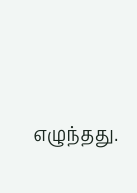எழுந்தது.